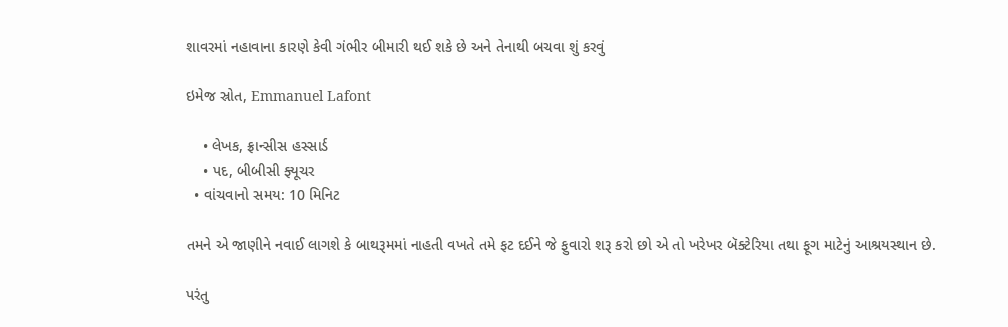શાવરમાં નહાવાના કારણે કેવી ગંભીર બીમારી થઈ શકે છે અને તેનાથી બચવા શું કરવું

ઇમેજ સ્રોત, Emmanuel Lafont

    • લેખક, ફ્રાન્સીસ હસ્સાર્ડ
    • પદ, બીબીસી ફ્યૂચર
  • વાંચવાનો સમય: 10 મિનિટ

તમને એ જાણીને નવાઈ લાગશે કે બાથરૂમમાં નાહતી વખતે તમે ફટ દઈને જે ફુવારો શરૂ કરો છો એ તો ખરેખર બૅક્ટેરિયા તથા ફૂગ માટેનું આશ્રયસ્થાન છે.

પરંતુ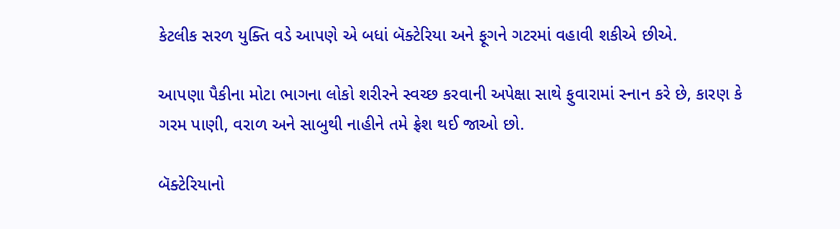કેટલીક સરળ યુક્તિ વડે આપણે એ બધાં બૅક્ટેરિયા અને ફૂગને ગટરમાં વહાવી શકીએ છીએ.

આપણા પૈકીના મોટા ભાગના લોકો શરીરને સ્વચ્છ કરવાની અપેક્ષા સાથે ફુવારામાં સ્નાન કરે છે, કારણ કે ગરમ પાણી, વરાળ અને સાબુથી નાહીને તમે ફ્રેશ થઈ જાઓ છો.

બૅક્ટેરિયાનો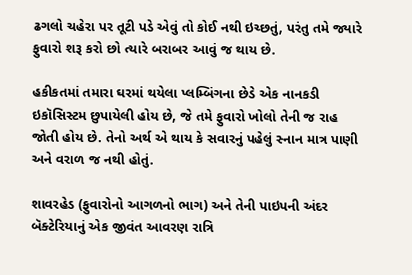ઢગલો ચહેરા પર તૂટી પડે એવું તો કોઈ નથી ઇચ્છતું, પરંતુ તમે જ્યારે ફુવારો શરૂ કરો છો ત્યારે બરાબર આવું જ થાય છે.

હકીકતમાં તમારા ઘરમાં થયેલા પ્લમ્બિંગના છેડે એક નાનકડી ઇકૉસિસ્ટમ છુપાયેલી હોય છે, જે તમે ફુવારો ખોલો તેની જ રાહ જોતી હોય છે. તેનો અર્થ એ થાય કે સવારનું પહેલું સ્નાન માત્ર પાણી અને વરાળ જ નથી હોતું.

શાવરહેડ (ફુવારોનો આગળનો ભાગ) અને તેની પાઇપની અંદર બૅક્ટેરિયાનું એક જીવંત આવરણ રાત્રિ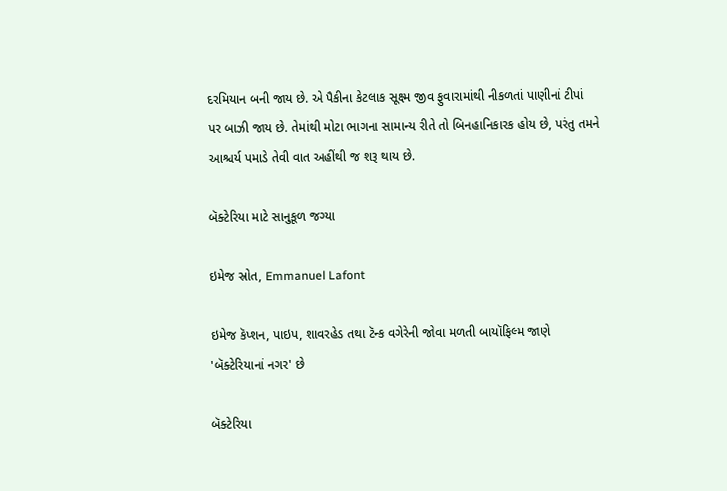દરમિયાન બની જાય છે. એ પૈકીના કેટલાક સૂક્ષ્મ જીવ ફુવારામાંથી નીકળતાં પાણીનાં ટીપાં પર બાઝી જાય છે. તેમાંથી મોટા ભાગના સામાન્ય રીતે તો બિનહાનિકારક હોય છે, પરંતુ તમને આશ્ચર્ય પમાડે તેવી વાત અહીંથી જ શરૂ થાય છે.

બૅક્ટેરિયા માટે સાનુકૂળ જગ્યા

ઇમેજ સ્રોત, Emmanuel Lafont

ઇમેજ કૅપ્શન, પાઇપ, શાવરહેડ તથા ટૅન્ક વગેરેની જોવા મળતી બાયૉફિલ્મ જાણે 'બૅક્ટેરિયાનાં નગર' છે

બૅક્ટેરિયા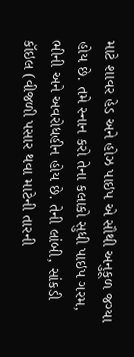માટે શાવર હેડ અને હોઝ પાઇપ એ સૌથી અનુકૂળ જગ્યા હોય છે. તમે સ્નાન કરો તેના કલાકો સુધી પાઇપ ગરમ, ભીની અને અવરોધહીન હોય છે. તેની લાંબી, સાંકડી કૉઇલ (વીજળી પસાર થવા માટેની તારની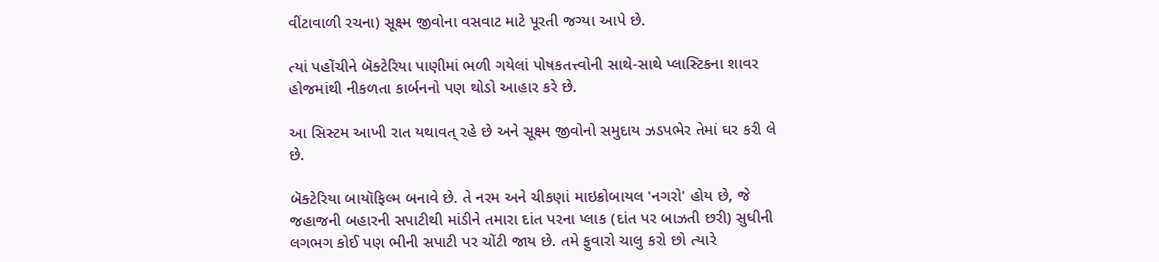વીંટાવાળી રચના) સૂક્ષ્મ જીવોના વસવાટ માટે પૂરતી જગ્યા આપે છે.

ત્યાં પહોંચીને બૅક્ટેરિયા પાણીમાં ભળી ગયેલાં પોષકતત્ત્વોની સાથે-સાથે પ્લાસ્ટિકના શાવર હોજમાંથી નીકળતા કાર્બનનો પણ થોડો આહાર કરે છે.

આ સિસ્ટમ આખી રાત યથાવત્ રહે છે અને સૂક્ષ્મ જીવોનો સમુદાય ઝડપભેર તેમાં ઘર કરી લે છે.

બૅક્ટેરિયા બાયૉફિલ્મ બનાવે છે. તે નરમ અને ચીકણાં માઇક્રોબાયલ 'નગરો' હોય છે, જે જહાજની બહારની સપાટીથી માંડીને તમારા દાંત પરના પ્લાક (દાંત પર બાઝતી છરી) સુધીની લગભગ કોઈ પણ ભીની સપાટી પર ચોંટી જાય છે. તમે ફુવારો ચાલુ કરો છો ત્યારે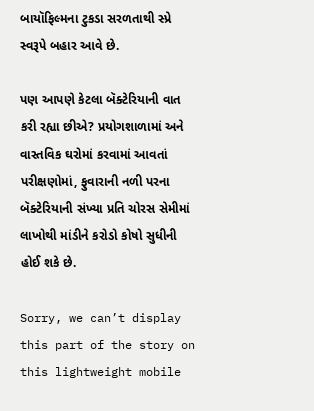બાયૉફિલ્મના ટુકડા સરળતાથી સ્પ્રે સ્વરૂપે બહાર આવે છે.

પણ આપણે કેટલા બૅક્ટેરિયાની વાત કરી રહ્યા છીએ? પ્રયોગશાળામાં અને વાસ્તવિક ઘરોમાં કરવામાં આવતાં પરીક્ષણોમાં, ફુવારાની નળી પરના બૅક્ટેરિયાની સંખ્યા પ્રતિ ચોરસ સેમીમાં લાખોથી માંડીને કરોડો કોષો સુધીની હોઈ શકે છે.

Sorry, we can’t display this part of the story on this lightweight mobile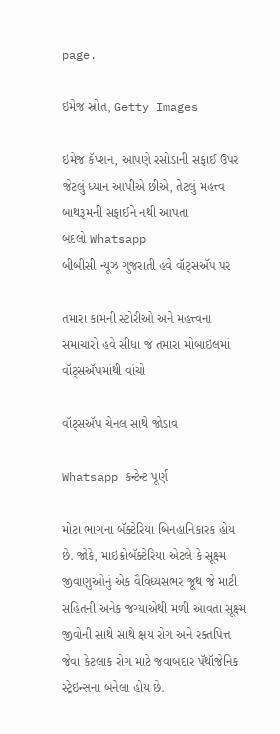page.

ઇમેજ સ્રોત, Getty Images

ઇમેજ કૅપ્શન, આપણે રસોડાની સફાઈ ઉપર જેટલું ધ્યાન આપીએ છીએ, તેટલું મહત્ત્વ બાથરૂમની સફાઈને નથી આપતા
બદલો Whatsapp
બીબીસી ન્યૂઝ ગુજરાતી હવે વૉટ્સઍપ પર

તમારા કામની સ્ટોરીઓ અને મહત્ત્વના સમાચારો હવે સીધા જ તમારા મોબાઇલમાં વૉટ્સઍપમાંથી વાંચો

વૉટ્સઍપ ચેનલ સાથે જોડાવ

Whatsapp કન્ટેન્ટ પૂર્ણ

મોટા ભાગના બૅક્ટેરિયા બિનહાનિકારક હોય છે. જોકે, માઇક્રોબૅક્ટેરિયા એટલે કે સૂક્ષ્મ જીવાણુઓનું એક વૈવિધ્યસભર જૂથ જે માટી સહિતની અનેક જગ્યાએથી મળી આવતા સૂક્ષ્મ જીવોની સાથે સાથે ક્ષય રોગ અને રક્તપિત્ત જેવા કેટલાક રોગ માટે જવાબદાર પૅથૉજેનિક સ્ટ્રેઇન્સના બનેલા હોય છે.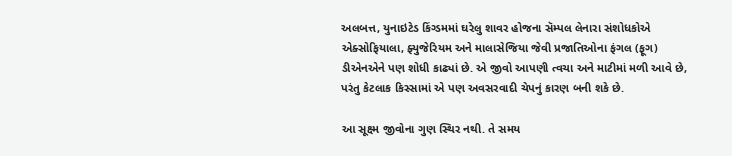અલબત્ત, યુનાઇટેડ કિંગ્ડમમાં ઘરેલુ શાવર હોજના સૅમ્પલ લેનારા સંશોધકોએ એક્સોફિયાલા, ફ્યુજેરિયમ અને માલાસેજિયા જેવી પ્રજાતિઓના ફંગલ (ફૂગ) ડીએનએને પણ શોધી કાઢ્યાં છે. એ જીવો આપણી ત્વચા અને માટીમાં મળી આવે છે, પરંતુ કેટલાક કિસ્સામાં એ પણ અવસરવાદી ચેપનું કારણ બની શકે છે.

આ સૂક્ષ્મ જીવોના ગુણ સ્થિર નથી. તે સમય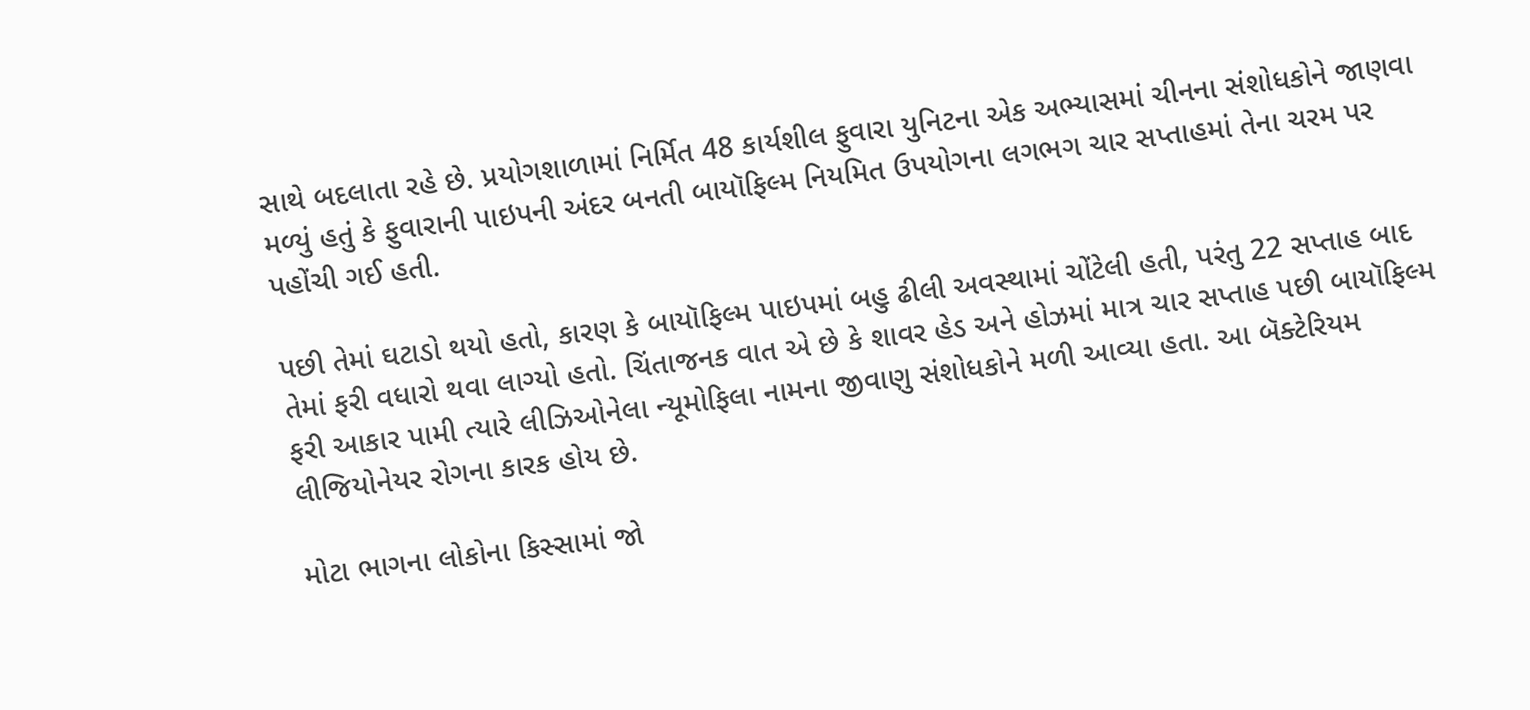સાથે બદલાતા રહે છે. પ્રયોગશાળામાં નિર્મિત 48 કાર્યશીલ ફુવારા યુનિટના એક અભ્યાસમાં ચીનના સંશોધકોને જાણવા મળ્યું હતું કે ફુવારાની પાઇપની અંદર બનતી બાયૉફિલ્મ નિયમિત ઉપયોગના લગભગ ચાર સપ્તાહમાં તેના ચરમ પર પહોંચી ગઈ હતી.

પછી તેમાં ઘટાડો થયો હતો, કારણ કે બાયૉફિલ્મ પાઇપમાં બહુ ઢીલી અવસ્થામાં ચોંટેલી હતી, પરંતુ 22 સપ્તાહ બાદ તેમાં ફરી વધારો થવા લાગ્યો હતો. ચિંતાજનક વાત એ છે કે શાવર હેડ અને હોઝમાં માત્ર ચાર સપ્તાહ પછી બાયૉફિલ્મ ફરી આકાર પામી ત્યારે લીઝિઓનેલા ન્યૂમોફિલા નામના જીવાણુ સંશોધકોને મળી આવ્યા હતા. આ બૅક્ટેરિયમ લીજિયોનેયર રોગના કારક હોય છે.

મોટા ભાગના લોકોના કિસ્સામાં જો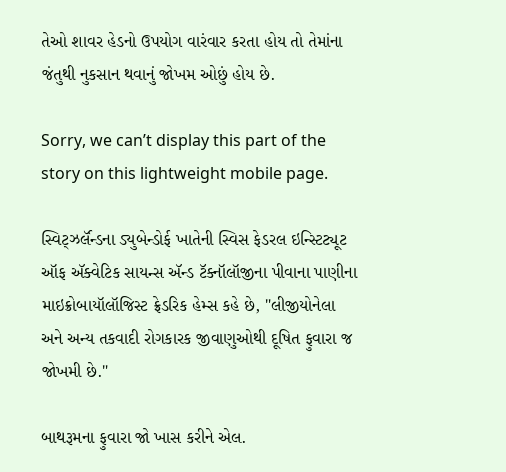તેઓ શાવર હેડનો ઉપયોગ વારંવાર કરતા હોય તો તેમાંના જંતુથી નુકસાન થવાનું જોખમ ઓછું હોય છે.

Sorry, we can’t display this part of the story on this lightweight mobile page.

સ્વિટ્ઝર્લૅન્ડના ડ્યુબેન્ડોર્ફ ખાતેની સ્વિસ ફેડરલ ઇન્સ્ટિટ્યૂટ ઑફ ઍક્વેટિક સાયન્સ ઍન્ડ ટૅક્નૉલૉજીના પીવાના પાણીના માઇક્રોબાયૉલૉજિસ્ટ ફ્રેડરિક હેમ્સ કહે છે, "લીજીયોનેલા અને અન્ય તકવાદી રોગકારક જીવાણુઓથી દૂષિત ફુવારા જ જોખમી છે."

બાથરૂમના ફુવારા જો ખાસ કરીને એલ.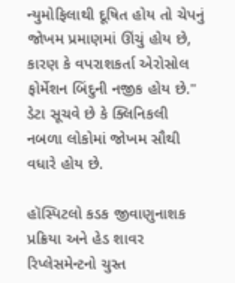ન્યુમોફિલાથી દૂષિત હોય તો ચેપનું જોખમ પ્રમાણમાં ઊંચું હોય છે, કારણ કે વપરાશકર્તા એરોસોલ ફોર્મેશન બિંદુની નજીક હોય છે." ડેટા સૂચવે છે કે ક્લિનિકલી નબળા લોકોમાં જોખમ સૌથી વધારે હોય છે.

હૉસ્પિટલો કડક જીવાણુનાશક પ્રક્રિયા અને હેડ શાવર રિપ્લેસમેન્ટનો ચુસ્ત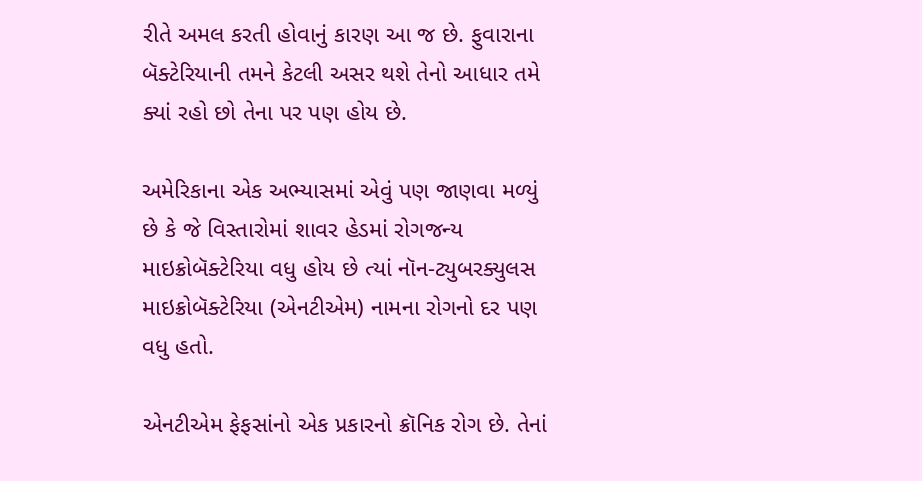રીતે અમલ કરતી હોવાનું કારણ આ જ છે. ફુવારાના બૅક્ટેરિયાની તમને કેટલી અસર થશે તેનો આધાર તમે ક્યાં રહો છો તેના પર પણ હોય છે.

અમેરિકાના એક અભ્યાસમાં એવું પણ જાણવા મળ્યું છે કે જે વિસ્તારોમાં શાવર હેડમાં રોગજન્ય માઇક્રોબૅક્ટેરિયા વધુ હોય છે ત્યાં નૉન-ટ્યુબરક્યુલસ માઇક્રોબૅક્ટેરિયા (એનટીએમ) નામના રોગનો દર પણ વધુ હતો.

એનટીએમ ફેફસાંનો એક પ્રકારનો ક્રૉનિક રોગ છે. તેનાં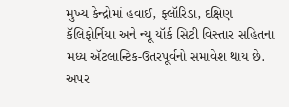મુખ્ય કેન્દ્રોમાં હવાઈ, ફ્લૉરિડા, દક્ષિણ કૅલિફોર્નિયા અને ન્યૂ યૉર્ક સિટી વિસ્તાર સહિતના મધ્ય ઍટલાન્ટિક-ઉતરપૂર્વનો સમાવેશ થાય છે. અપર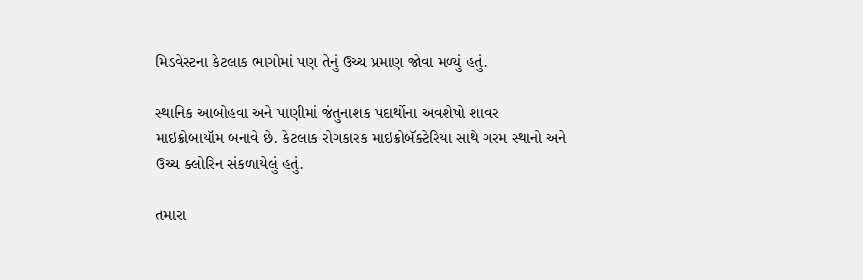મિડવેસ્ટના કેટલાક ભાગોમાં પણ તેનું ઉચ્ચ પ્રમાણ જોવા મળ્યું હતું.

સ્થાનિક આબોહવા અને પાણીમાં જંતુનાશક પદાર્થોના અવશેષો શાવર માઇક્રોબાયૉમ બનાવે છે. કેટલાક રોગકારક માઇક્રોબૅક્ટેરિયા સાથે ગરમ સ્થાનો અને ઉચ્ચ ક્લોરિન સંકળાયેલું હતું.

તમારા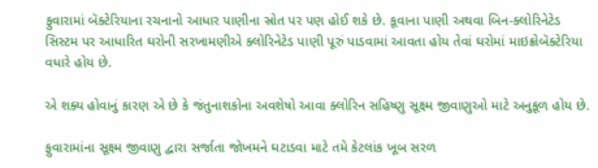ફુવારામાં બૅક્ટેરિયાના રચનાનો આધાર પાણીના સ્રોત પર પણ હોઈ શકે છે. કૂવાના પાણી અથવા બિન-ક્લોરિનેટેડ સિસ્ટમ પર આધારિત ઘરોની સરખામણીએ ક્લોરિનેટેડ પાણી પૂરું પાડવામાં આવતા હોય તેવાં ઘરોમાં માઇક્રોબૅક્ટેરિયા વધારે હોય છે.

એ શક્ય હોવાનું કારણ એ છે કે જંતુનાશકોના અવશેષો આવા ક્લોરિન સહિષ્ણુ સૂક્ષ્મ જીવાણુઓ માટે અનુકૂળ હોય છે.

ફુવારામાંના સૂક્ષ્મ જીવાણુ દ્વારા સર્જાતા જોખમને ઘટાડવા માટે તમે કેટલાંક ખૂબ સરળ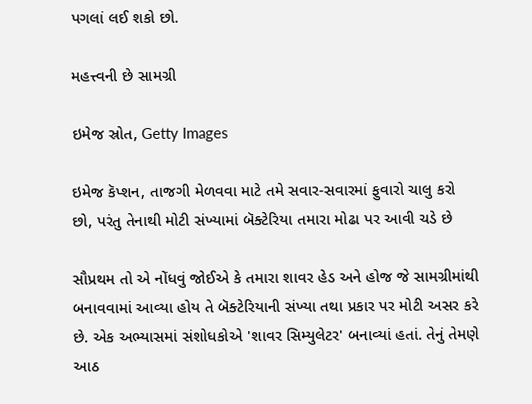પગલાં લઈ શકો છો.

મહત્ત્વની છે સામગ્રી

ઇમેજ સ્રોત, Getty Images

ઇમેજ કૅપ્શન, તાજગી મેળવવા માટે તમે સવાર-સવારમાં ફુવારો ચાલુ કરો છો, પરંતુ તેનાથી મોટી સંખ્યામાં બૅક્ટેરિયા તમારા મોઢા પર આવી ચડે છે

સૌપ્રથમ તો એ નોંધવું જોઈએ કે તમારા શાવર હેડ અને હોજ જે સામગ્રીમાંથી બનાવવામાં આવ્યા હોય તે બૅક્ટેરિયાની સંખ્યા તથા પ્રકાર પર મોટી અસર કરે છે. એક અભ્યાસમાં સંશોધકોએ 'શાવર સિમ્યુલેટર' બનાવ્યાં હતાં. તેનું તેમણે આઠ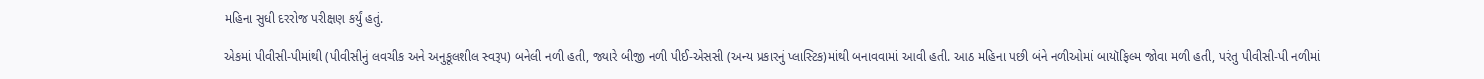મહિના સુધી દરરોજ પરીક્ષણ કર્યું હતું.

એકમાં પીવીસી-પીમાંથી (પીવીસીનું લવચીક અને અનુકૂલશીલ સ્વરૂપ) બનેલી નળી હતી, જ્યારે બીજી નળી પીઈ-એસસી (અન્ય પ્રકારનું પ્લાસ્ટિક)માંથી બનાવવામાં આવી હતી. આઠ મહિના પછી બંને નળીઓમાં બાયૉફિલ્મ જોવા મળી હતી, પરંતુ પીવીસી-પી નળીમાં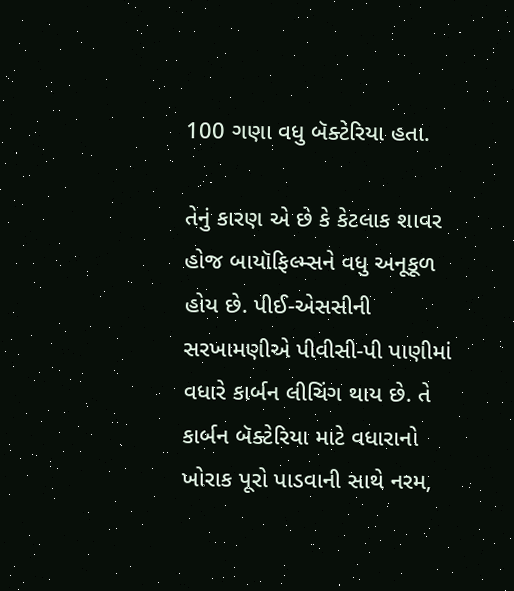100 ગણા વધુ બૅક્ટેરિયા હતા.

તેનું કારણ એ છે કે કેટલાક શાવર હોજ બાયૉફિલ્મ્સને વધુ અનૂકૂળ હોય છે. પીઈ-એસસીની સરખામણીએ પીવીસી-પી પાણીમાં વધારે કાર્બન લીચિંગ થાય છે. તે કાર્બન બૅક્ટેરિયા માટે વધારાનો ખોરાક પૂરો પાડવાની સાથે નરમ,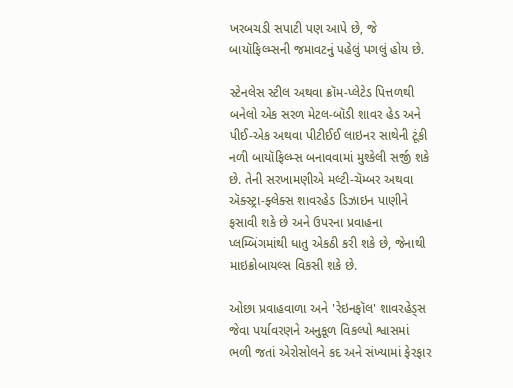ખરબચડી સપાટી પણ આપે છે, જે બાયૉફિલ્મ્સની જમાવટનું પહેલું પગલું હોય છે.

સ્ટેનલેસ સ્ટીલ અથવા ક્રૉમ-પ્લેટેડ પિત્તળથી બનેલો એક સરળ મેટલ-બૉડી શાવર હેડ અને પીઈ-એક અથવા પીટીઈઈ લાઇનર સાથેની ટૂંકી નળી બાયૉફિલ્મ્સ બનાવવામાં મુશ્કેલી સર્જી શકે છે. તેની સરખામણીએ મલ્ટી-ચૅમ્બર અથવા ઍક્સ્ટ્રા-ફ્લેક્સ શાવરહેડ ડિઝાઇન પાણીને ફસાવી શકે છે અને ઉપરના પ્રવાહના પ્લમ્બિંગમાંથી ધાતુ એકઠી કરી શકે છે, જેનાથી માઇક્રોબાયલ્સ વિકસી શકે છે.

ઓછા પ્રવાહવાળા અને 'રેઇનફૉલ' શાવરહેડ્સ જેવા પર્યાવરણને અનુકૂળ વિકલ્પો શ્વાસમાં ભળી જતાં એરોસોલને કદ અને સંખ્યામાં ફેરફાર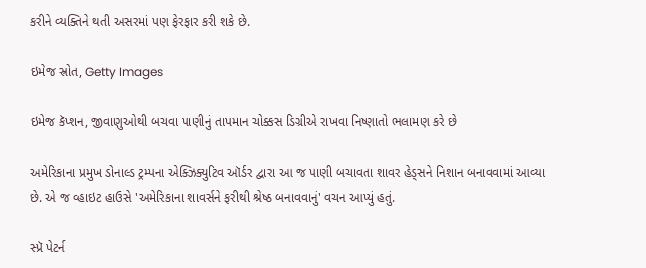કરીને વ્યક્તિને થતી અસરમાં પણ ફેરફાર કરી શકે છે.

ઇમેજ સ્રોત, Getty Images

ઇમેજ કૅપ્શન, જીવાણુઓથી બચવા પાણીનું તાપમાન ચોક્કસ ડિગ્રીએ રાખવા નિષ્ણાતો ભલામણ કરે છે

અમેરિકાના પ્રમુખ ડોનાલ્ડ ટ્રમ્પના એક્ઝિક્યુટિવ ઑર્ડર દ્વારા આ જ પાણી બચાવતા શાવર હેડ્સને નિશાન બનાવવામાં આવ્યા છે. એ જ વ્હાઇટ હાઉસે 'અમેરિકાના શાવર્સને ફરીથી શ્રેષ્ઠ બનાવવાનું' વચન આપ્યું હતું.

સ્પ્રૅ પેટર્ન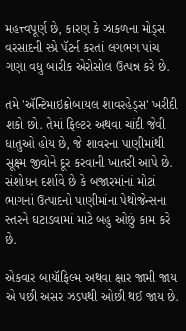મહત્ત્વપૂર્ણ છે, કારણ કે ઝાકળના મોડ્સ વરસાદની સ્પ્રે પૅટર્ન કરતાં લગભગ પાંચ ગણા વધુ બારીક એરોસોલ ઉત્પન્ન કરે છે.

તમે 'ઍન્ટિમાઇક્રોબાયલ શાવરહેડ્સ' ખરીદી શકો છો. તેમાં ફિલ્ટર અથવા ચાંદી જેવી ધાતુઓ હોય છે, જે શાવરના પાણીમાંથી સૂક્ષ્મ જીવોને દૂર કરવાની ખાતરી આપે છે. સંશોધન દર્શાવે છે કે બજારમાંનાં મોટાં ભાગનાં ઉત્પાદનો પાણીમાંના પેથોજેન્સના સ્તરને ઘટાડવામાં માટે બહુ ઓછું કામ કરે છે.

એકવાર બાયૉફિલ્મ અથવા ક્ષાર જામી જાય એ પછી અસર ઝડપથી ઓછી થઈ જાય છે.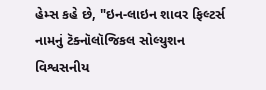હેમ્સ કહે છે, "ઇન-લાઇન શાવર ફિલ્ટર્સ નામનું ટૅક્નૉલૉજિકલ સોલ્યુશન વિશ્વસનીય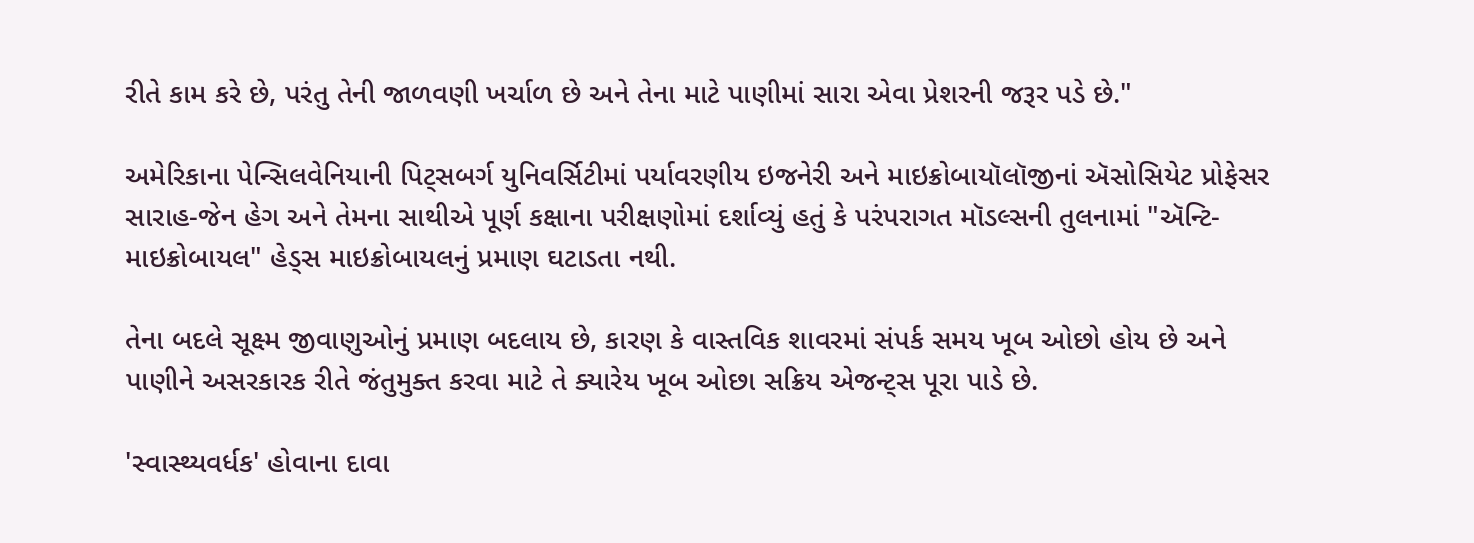રીતે કામ કરે છે, પરંતુ તેની જાળવણી ખર્ચાળ છે અને તેના માટે પાણીમાં સારા એવા પ્રેશરની જરૂર પડે છે."

અમેરિકાના પેન્સિલવેનિયાની પિટ્સબર્ગ યુનિવર્સિટીમાં પર્યાવરણીય ઇજનેરી અને માઇક્રોબાયૉલૉજીનાં ઍસોસિયેટ પ્રોફેસર સારાહ-જેન હેગ અને તેમના સાથીએ પૂર્ણ કક્ષાના પરીક્ષણોમાં દર્શાવ્યું હતું કે પરંપરાગત મૉડલ્સની તુલનામાં "ઍન્ટિ-માઇક્રોબાયલ" હેડ્સ માઇક્રોબાયલનું પ્રમાણ ઘટાડતા નથી.

તેના બદલે સૂક્ષ્મ જીવાણુઓનું પ્રમાણ બદલાય છે, કારણ કે વાસ્તવિક શાવરમાં સંપર્ક સમય ખૂબ ઓછો હોય છે અને પાણીને અસરકારક રીતે જંતુમુક્ત કરવા માટે તે ક્યારેય ખૂબ ઓછા સક્રિય એજન્ટ્સ પૂરા પાડે છે.

'સ્વાસ્થ્યવર્ધક' હોવાના દાવા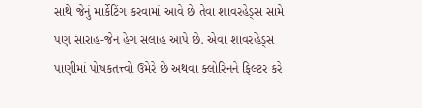સાથે જેનું માર્કેટિંગ કરવામાં આવે છે તેવા શાવરહેડ્સ સામે પણ સારાહ-જેન હેગ સલાહ આપે છે. એવા શાવરહેડ્સ પાણીમાં પોષકતત્ત્વો ઉમેરે છે અથવા ક્લોરિનને ફિલ્ટર કરે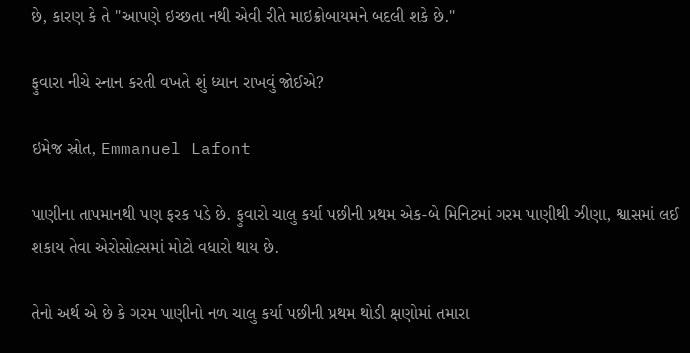છે, કારણ કે તે "આપણે ઇચ્છતા નથી એવી રીતે માઇક્રોબાયમને બદલી શકે છે."

ફુવારા નીચે સ્નાન કરતી વખતે શું ધ્યાન રાખવું જોઈએ?

ઇમેજ સ્રોત, Emmanuel Lafont

પાણીના તાપમાનથી પણ ફરક પડે છે. ફુવારો ચાલુ કર્યા પછીની પ્રથમ એક-બે મિનિટમાં ગરમ પાણીથી ઝીણા, શ્વાસમાં લઈ શકાય તેવા એરોસોલ્સમાં મોટો વધારો થાય છે.

તેનો અર્થ એ છે કે ગરમ પાણીનો નળ ચાલુ કર્યા પછીની પ્રથમ થોડી ક્ષણોમાં તમારા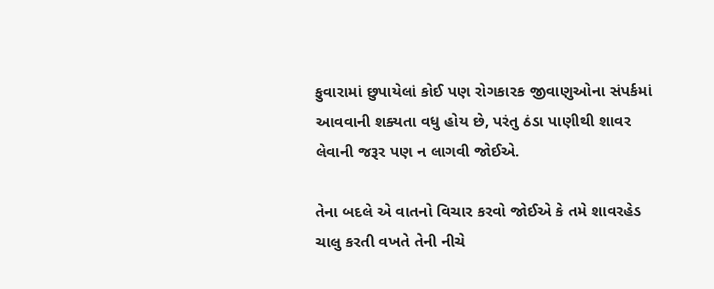ફુવારામાં છુપાયેલાં કોઈ પણ રોગકારક જીવાણુઓના સંપર્કમાં આવવાની શક્યતા વધુ હોય છે, પરંતુ ઠંડા પાણીથી શાવર લેવાની જરૂર પણ ન લાગવી જોઈએ.

તેના બદલે એ વાતનો વિચાર કરવો જોઈએ કે તમે શાવરહેડ ચાલુ કરતી વખતે તેની નીચે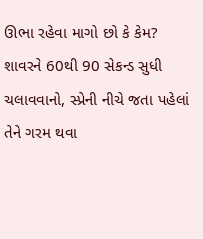ઊભા રહેવા માગો છો કે કેમ? શાવરને 60થી 90 સેકન્ડ સુધી ચલાવવાનો, સ્પ્રેની નીચે જતા પહેલાં તેને ગરમ થવા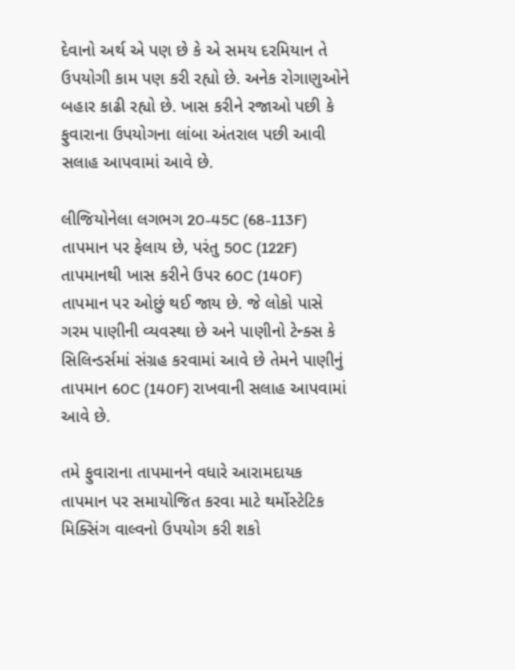દેવાનો અર્થ એ પણ છે કે એ સમય દરમિયાન તે ઉપયોગી કામ પણ કરી રહ્યો છે. અનેક રોગાણુઓને બહાર કાઢી રહ્યો છે. ખાસ કરીને રજાઓ પછી કે ફુવારાના ઉપયોગના લાંબા અંતરાલ પછી આવી સલાહ આપવામાં આવે છે.

લીજિયોનેલા લગભગ 20-45C (68-113F) તાપમાન પર ફેલાય છે, પરંતુ 50C (122F) તાપમાનથી ખાસ કરીને ઉપર 60C (140F) તાપમાન પર ઓછું થઈ જાય છે. જે લોકો પાસે ગરમ પાણીની વ્યવસ્થા છે અને પાણીનો ટેન્ક્સ કે સિલિન્ડર્સમાં સંગ્રહ કરવામાં આવે છે તેમને પાણીનું તાપમાન 60C (140F) રાખવાની સલાહ આપવામાં આવે છે.

તમે ફુવારાના તાપમાનને વધારે આરામદાયક તાપમાન પર સમાયોજિત કરવા માટે થર્મોસ્ટેટિક મિક્સિંગ વાલ્વનો ઉપયોગ કરી શકો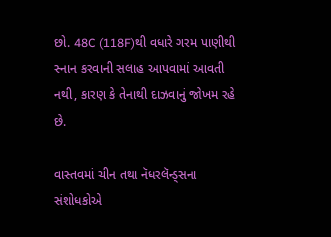છો. 48C (118F)થી વધારે ગરમ પાણીથી સ્નાન કરવાની સલાહ આપવામાં આવતી નથી, કારણ કે તેનાથી દાઝવાનું જોખમ રહે છે.

વાસ્તવમાં ચીન તથા નૅધરલૅન્ડ્સના સંશોધકોએ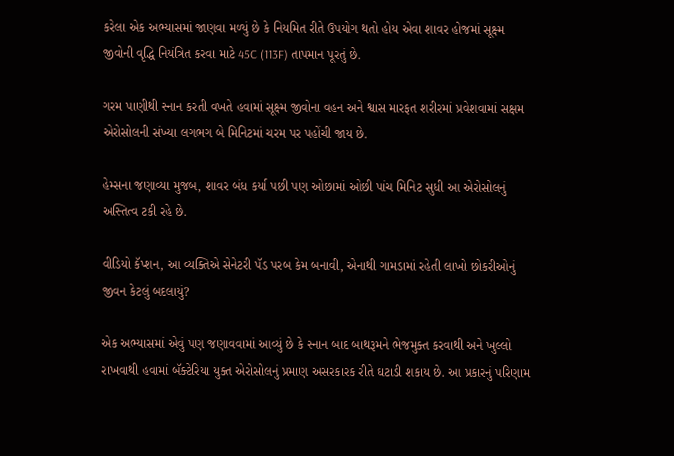કરેલા એક અભ્યાસમાં જાણવા મળ્યું છે કે નિયમિત રીતે ઉપયોગ થતો હોય એવા શાવર હોજમાં સૂક્ષ્મ જીવોની વૃદ્ધિ નિયંત્રિત કરવા માટે 45C (113F) તાપમાન પૂરતું છે.

ગરમ પાણીથી સ્નાન કરતી વખતે હવામાં સૂક્ષ્મ જીવોના વહન અને શ્વાસ મારફત શરીરમાં પ્રવેશવામાં સક્ષમ એરોસોલની સંખ્યા લગભગ બે મિનિટમાં ચરમ પર પહોંચી જાય છે.

હેમ્સના જણાવ્યા મુજબ, શાવર બંધ કર્યા પછી પણ ઓછામાં ઓછી પાંચ મિનિટ સુધી આ એરોસોલનું અસ્તિત્વ ટકી રહે છે.

વીડિયો કૅપ્શન, આ વ્યક્તિએ સેનેટરી પૅડ પરબ કેમ બનાવી, એનાથી ગામડામાં રહેતી લાખો છોકરીઓનું જીવન કેટલું બદલાયું?

એક અભ્યાસમાં એવું પણ જણાવવામાં આવ્યું છે કે સ્નાન બાદ બાથરૂમને ભેજમુક્ત કરવાથી અને ખુલ્લો રાખવાથી હવામાં બૅક્ટેરિયા યુક્ત એરોસોલનું પ્રમાણ અસરકારક રીતે ઘટાડી શકાય છે. આ પ્રકારનું પરિણામ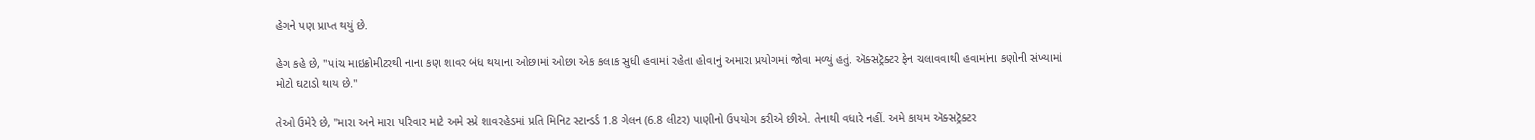હેગને પણ પ્રાપ્ત થયું છે.

હેગ કહે છે, "પાંચ માઇક્રોમીટરથી નાના કણ શાવર બંધ થયાના ઓછામાં ઓછા એક કલાક સુધી હવામાં રહેતા હોવાનું અમારા પ્રયોગમાં જોવા મળ્યું હતું. ઍક્સટ્રૅક્ટર ફેન ચલાવવાથી હવામાંના કણોની સંખ્યામાં મોટો ઘટાડો થાય છે."

તેઓ ઉમેરે છે, "મારા અને મારા પરિવાર માટે અમે સ્પ્રે શાવરહેડમાં પ્રતિ મિનિટ સ્ટાન્ડર્ડ 1.8 ગેલન (6.8 લીટર) પાણીનો ઉપયોગ કરીએ છીએ. તેનાથી વધારે નહીં. અમે કાયમ ઍક્સટ્રૅક્ટર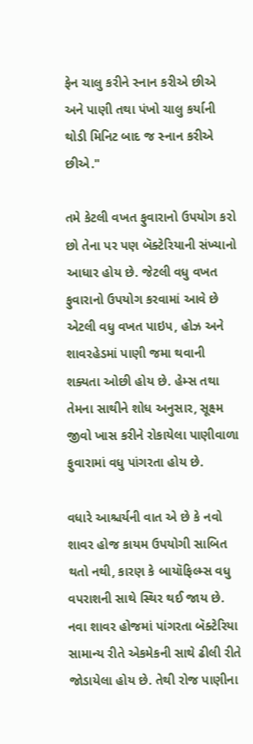ફેન ચાલુ કરીને સ્નાન કરીએ છીએ અને પાણી તથા પંખો ચાલુ કર્યાની થોડી મિનિટ બાદ જ સ્નાન કરીએ છીએ."

તમે કેટલી વખત ફુવારાનો ઉપયોગ કરો છો તેના પર પણ બૅક્ટેરિયાની સંખ્યાનો આધાર હોય છે. જેટલી વધુ વખત ફુવારાનો ઉપયોગ કરવામાં આવે છે એટલી વધુ વખત પાઇપ, હોઝ અને શાવરહેડમાં પાણી જમા થવાની શક્યતા ઓછી હોય છે. હેમ્સ તથા તેમના સાથીને શોધ અનુસાર, સૂક્ષ્મ જીવો ખાસ કરીને રોકાયેલા પાણીવાળા ફુવારામાં વધુ પાંગરતા હોય છે.

વધારે આશ્ચર્યની વાત એ છે કે નવો શાવર હોજ કાયમ ઉપયોગી સાબિત થતો નથી, કારણ કે બાયૉફિલ્મ્સ વધુ વપરાશની સાથે સ્થિર થઈ જાય છે. નવા શાવર હોજમાં પાંગરતા બૅક્ટેરિયા સામાન્ય રીતે એકમેકની સાથે ઢીલી રીતે જોડાયેલા હોય છે. તેથી રોજ પાણીના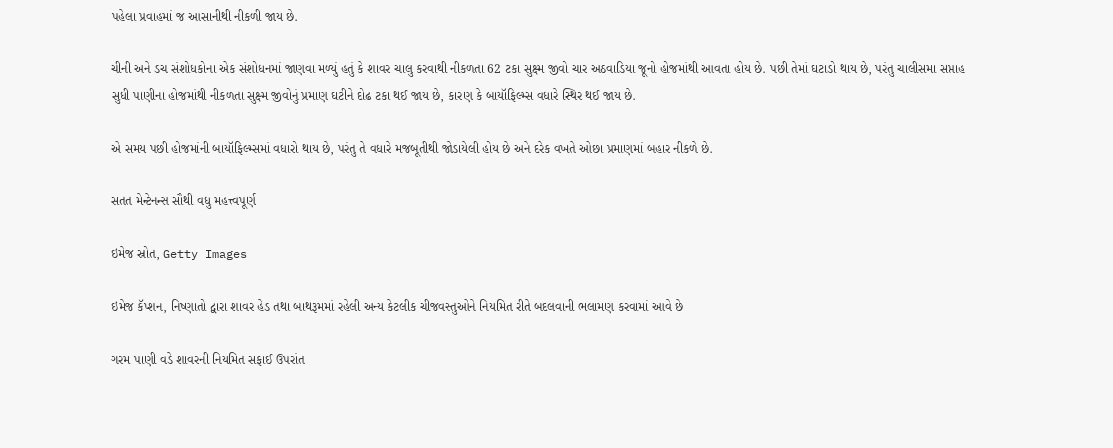પહેલા પ્રવાહમાં જ આસાનીથી નીકળી જાય છે.

ચીની અને ડચ સંશોધકોના એક સંશોધનમાં જાણવા મળ્યું હતું કે શાવર ચાલુ કરવાથી નીકળતા 62 ટકા સુક્ષ્મ જીવો ચાર અઠવાડિયા જૂનો હોજમાંથી આવતા હોય છે. પછી તેમાં ઘટાડો થાય છે, પરંતુ ચાલીસમા સપ્તાહ સુધી પાણીના હોજમાંથી નીકળતા સુક્ષ્મ જીવોનું પ્રમાણ ઘટીને દોઢ ટકા થઈ જાય છે, કારણ કે બાયૉફિલ્મ્સ વધારે સ્થિર થઈ જાય છે.

એ સમય પછી હોજમાંની બાયૉફિલ્મ્સમાં વધારો થાય છે, પરંતુ તે વધારે મજબૂતીથી જોડાયેલી હોય છે અને દરેક વખતે ઓછા પ્રમાણમાં બહાર નીકળે છે.

સતત મેન્ટેનન્સ સૌથી વધુ મહત્ત્વપૂર્ણ

ઇમેજ સ્રોત, Getty Images

ઇમેજ કૅપ્શન, નિષ્ણાતો દ્વારા શાવર હેડ તથા બાથરૂમમાં રહેલી અન્ય કેટલીક ચીજવસ્તુઓને નિયમિત રીતે બદલવાની ભલામણ કરવામાં આવે છે

ગરમ પાણી વડે શાવરની નિયમિત સફાઈ ઉપરાંત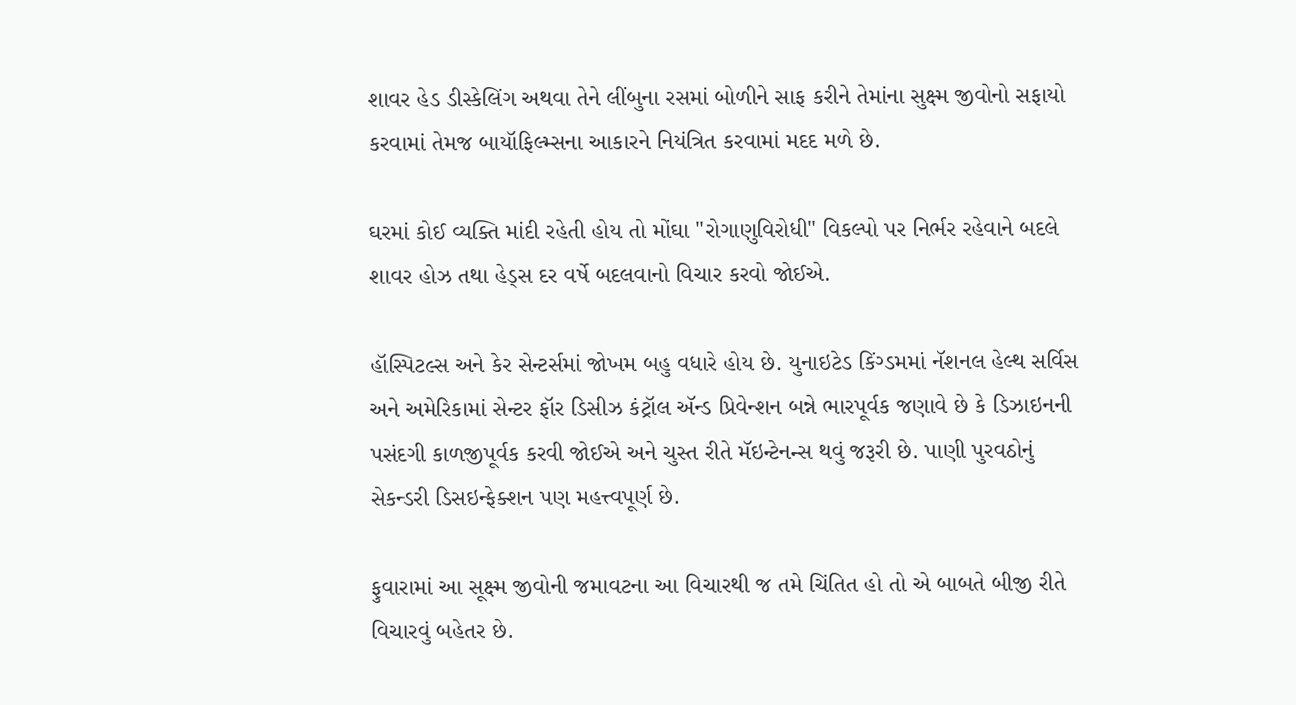શાવર હેડ ડીસ્કેલિંગ અથવા તેને લીંબુના રસમાં બોળીને સાફ કરીને તેમાંના સુક્ષ્મ જીવોનો સફાયો કરવામાં તેમજ બાયૉફિલ્મ્સના આકારને નિયંત્રિત કરવામાં મદદ મળે છે.

ઘરમાં કોઈ વ્યક્તિ માંદી રહેતી હોય તો મોંઘા "રોગાણુવિરોધી" વિકલ્પો પર નિર્ભર રહેવાને બદલે શાવર હોઝ તથા હેડ્સ દર વર્ષે બદલવાનો વિચાર કરવો જોઈએ.

હૉસ્પિટલ્સ અને કેર સેન્ટર્સમાં જોખમ બહુ વધારે હોય છે. યુનાઇટેડ કિંગ્ડમમાં નૅશનલ હેલ્થ સર્વિસ અને અમેરિકામાં સેન્ટર ફૉર ડિસીઝ કંટ્રૉલ ઍન્ડ પ્રિવેન્શન બન્ને ભારપૂર્વક જણાવે છે કે ડિઝાઇનની પસંદગી કાળજીપૂર્વક કરવી જોઈએ અને ચુસ્ત રીતે મૅઇન્ટેનન્સ થવું જરૂરી છે. પાણી પુરવઠોનું સેકન્ડરી ડિસઇન્ફેક્શન પણ મહત્ત્વપૂર્ણ છે.

ફુવારામાં આ સૂક્ષ્મ જીવોની જમાવટના આ વિચારથી જ તમે ચિંતિત હો તો એ બાબતે બીજી રીતે વિચારવું બહેતર છે.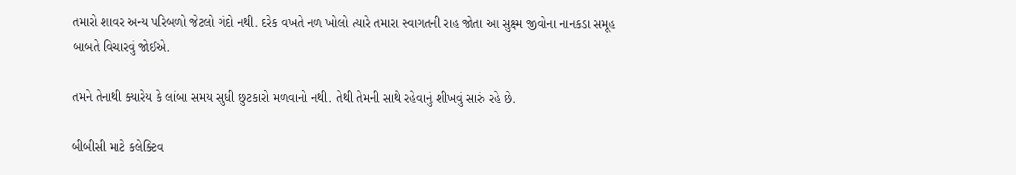તમારો શાવર અન્ય પરિબળો જેટલો ગંદો નથી. દરેક વખતે નળ ખોલો ત્યારે તમારા સ્વાગતની રાહ જોતા આ સુક્ષ્મ જીવોના નાનકડા સમૂહ બાબતે વિચારવું જોઈએ.

તમને તેનાથી ક્યારેય કે લાંબા સમય સુધી છુટકારો મળવાનો નથી. તેથી તેમની સાથે રહેવાનું શીખવું સારું રહે છે.

બીબીસી માટે કલેક્ટિવ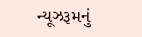ન્યૂઝરૂમનું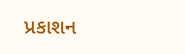પ્રકાશન